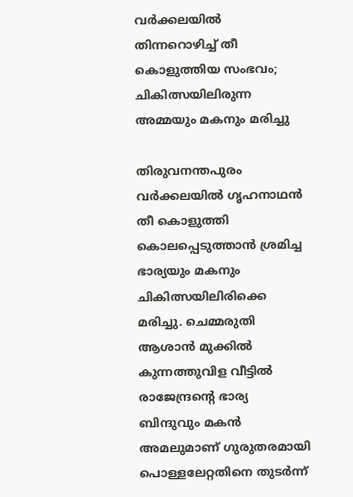വര്‍ക്കലയില്‍ തിന്നറൊഴിച്ച് തീ കൊളുത്തിയ സംഭവം; ചികിത്സയിലിരുന്ന അമ്മയും മകനും മരിച്ചു

തിരുവനന്തപുരം വര്‍ക്കലയില്‍ ഗൃഹനാഥന്‍ തീ കൊളുത്തി കൊലപ്പെടുത്താന്‍ ശ്രമിച്ച ഭാര്യയും മകനും ചികിത്സയിലിരിക്കെ മരിച്ചു. ചെമ്മരുതി ആശാന്‍ മുക്കില്‍ കുന്നത്തുവിള വീട്ടില്‍ രാജേന്ദ്രന്റെ ഭാര്യ ബിന്ദുവും മകന്‍ അമലുമാണ് ഗുരുതരമായി പൊള്ളലേറ്റതിനെ തുടര്‍ന്ന്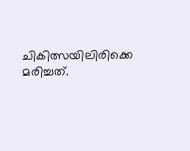ചികിത്സയിലിരിക്കെ മരിച്ചത്.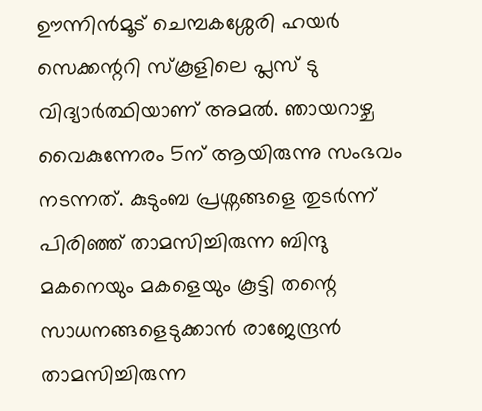ഊന്നിന്‍മൂട് ചെമ്പകശ്ശേരി ഹയര്‍ സെക്കന്ററി സ്‌കൂളിലെ പ്ലസ് ടു വിദ്യാര്‍ത്ഥിയാണ് അമല്‍. ഞായറാഴ്ച വൈകുന്നേരം 5ന് ആയിരുന്നു സംഭവം നടന്നത്. കുടുംബ പ്രശ്നങ്ങളെ തുടര്‍ന്ന് പിരിഞ്ഞ് താമസിച്ചിരുന്ന ബിന്ദു മകനെയും മകളെയും കൂട്ടി തന്റെ സാധനങ്ങളെടുക്കാന്‍ രാജേന്ദ്രന്‍ താമസിച്ചിരുന്ന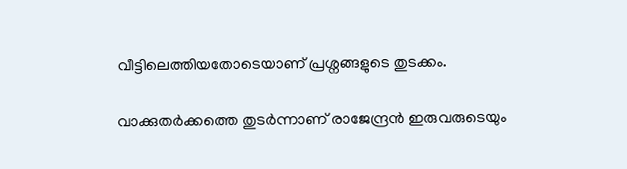വീട്ടിലെത്തിയതോടെയാണ് പ്രശ്നങ്ങളുടെ തുടക്കം.

വാക്കുതര്‍ക്കത്തെ തുടര്‍ന്നാണ് രാജേന്ദ്രന്‍ ഇരുവരുടെയും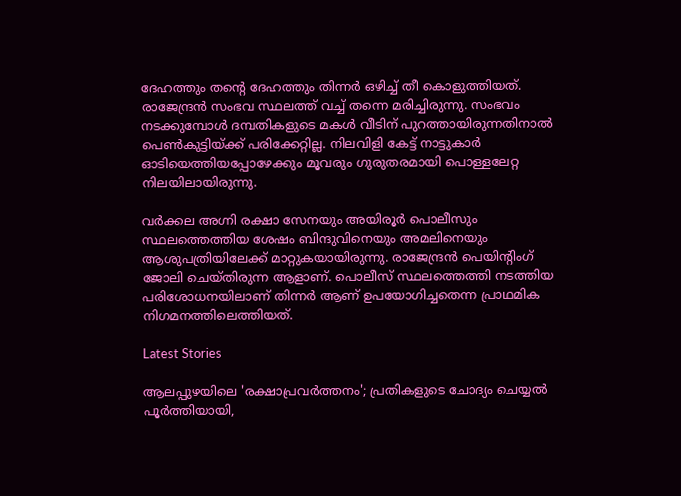ദേഹത്തും തന്റെ ദേഹത്തും തിന്നര്‍ ഒഴിച്ച് തീ കൊളുത്തിയത്. രാജേന്ദ്രന്‍ സംഭവ സ്ഥലത്ത് വച്ച് തന്നെ മരിച്ചിരുന്നു. സംഭവം നടക്കുമ്പോള്‍ ദമ്പതികളുടെ മകള്‍ വീടിന് പുറത്തായിരുന്നതിനാല്‍ പെണ്‍കുട്ടിയ്ക്ക് പരിക്കേറ്റില്ല. നിലവിളി കേട്ട് നാട്ടുകാര്‍ ഓടിയെത്തിയപ്പോഴേക്കും മൂവരും ഗുരുതരമായി പൊള്ളലേറ്റ നിലയിലായിരുന്നു.

വര്‍ക്കല അഗ്നി രക്ഷാ സേനയും അയിരൂര്‍ പൊലീസും സ്ഥലത്തെത്തിയ ശേഷം ബിന്ദുവിനെയും അമലിനെയും ആശുപത്രിയിലേക്ക് മാറ്റുകയായിരുന്നു. രാജേന്ദ്രന്‍ പെയിന്റിംഗ് ജോലി ചെയ്തിരുന്ന ആളാണ്. പൊലീസ് സ്ഥലത്തെത്തി നടത്തിയ പരിശോധനയിലാണ് തിന്നര്‍ ആണ് ഉപയോഗിച്ചതെന്ന പ്രാഥമിക നിഗമനത്തിലെത്തിയത്.

Latest Stories

ആലപ്പുഴയിലെ 'രക്ഷാപ്രവർത്തനം'; പ്രതികളുടെ ചോദ്യം ചെയ്യൽ പൂർത്തിയായി,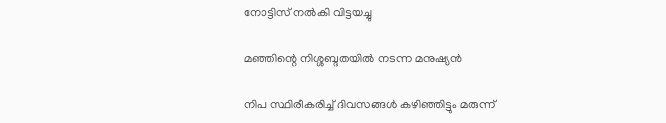നോട്ടിസ് നൽകി വിട്ടയച്ചു

മഞ്ഞിന്റെ നിശ്ശബ്ദതയിൽ നടന്ന മനുഷ്യൻ

നിപ സ്ഥിരീകരിച്ച് ദിവസങ്ങൾ കഴിഞ്ഞിട്ടും മരുന്ന്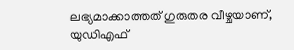ലഭ്യമാക്കാത്തത് ഗുരുതര വീഴ്ചയാണ്, യുഡിഎഫ്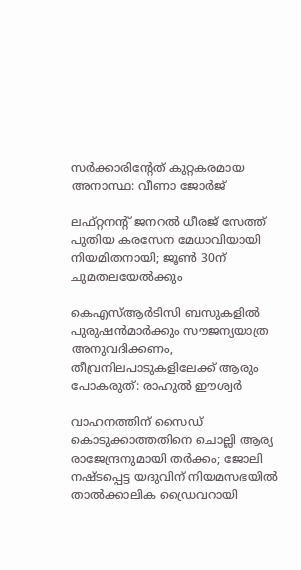സർക്കാരിന്റേത് കുറ്റകരമായ അനാസ്ഥ: വീണാ ജോർജ്

ലഫ്റ്റനന്റ് ജനറൽ ധീരജ് സേത്ത് പുതിയ കരസേന മേധാവിയായി നിയമിതനായി; ജൂൺ 30ന് ചുമതലയേൽക്കും

കെഎസ്ആർടിസി ബസുകളിൽ പുരുഷൻമാർക്കും സൗജന്യയാത്ര അനുവദിക്കണം, തീവ്രനിലപാടുകളിലേക്ക് ആരും പോകരുത്: രാഹുൽ ഈശ്വർ

വാഹനത്തിന് സൈഡ് കൊടുക്കാത്തതിനെ ചൊല്ലി ആര്യ രാജേന്ദ്രനുമായി തർക്കം; ജോലി നഷ്ടപ്പെട്ട യദുവിന് നിയമസഭയിൽ താൽക്കാലിക ഡ്രൈവറായി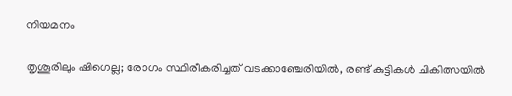നിയമനം

തൃശൂരിലും ഷിഗെല്ല; രോഗം സ്ഥിരീകരിച്ചത് വടക്കാഞ്ചേരിയിൽ, രണ്ട് കുട്ടികൾ ചികിത്സയിൽ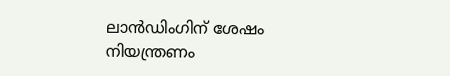ലാൻഡിംഗിന് ശേഷം നിയന്ത്രണം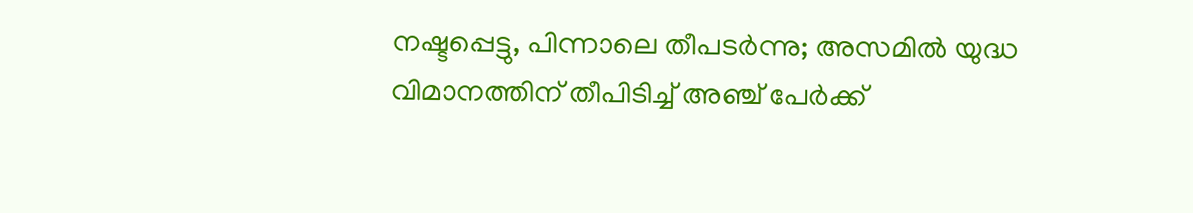നഷ്ടപ്പെട്ടു, പിന്നാലെ തീപടർന്നു; അസമിൽ യുദ്ധ വിമാനത്തിന് തീപിടിച്ച് അഞ്ച് പേർക്ക്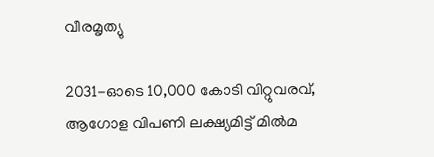വീരമൃത്യു

2031-ഓടെ 10,000 കോടി വിറ്റുവരവ്, ആഗോള വിപണി ലക്ഷ്യമിട്ട് മിൽമ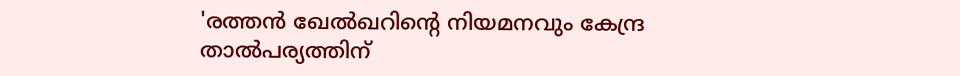'രത്തൻ ഖേൽഖറിന്റെ നിയമനവും കേന്ദ്ര താൽപര്യത്തിന്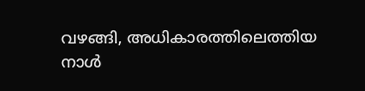വഴങ്ങി, അധികാരത്തിലെത്തിയ നാൾ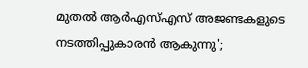മുതൽ ആർഎസ്എസ് അജണ്ടകളുടെ നടത്തിപ്പുകാരൻ ആകുന്നു';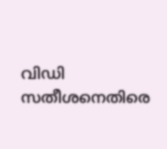വിഡി സതീശനെതിരെ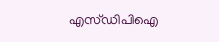എസ്ഡിപിഐ